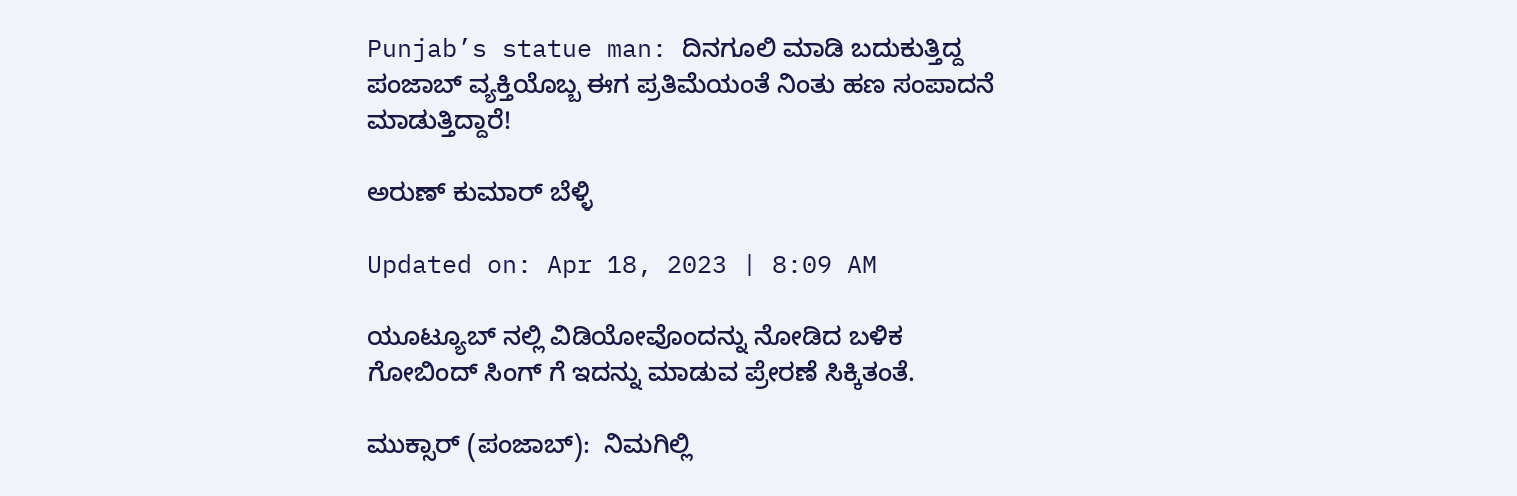Punjab’s statue man: ದಿನಗೂಲಿ ಮಾಡಿ ಬದುಕುತ್ತಿದ್ದ ಪಂಜಾಬ್ ವ್ಯಕ್ತಿಯೊಬ್ಬ ಈಗ ಪ್ರತಿಮೆಯಂತೆ ನಿಂತು ಹಣ ಸಂಪಾದನೆ ಮಾಡುತ್ತಿದ್ದಾರೆ!

ಅರುಣ್ ಕುಮಾರ್ ಬೆಳ್ಳಿ

Updated on: Apr 18, 2023 | 8:09 AM

ಯೂಟ್ಯೂಬ್ ನಲ್ಲಿ ವಿಡಿಯೋವೊಂದನ್ನು ನೋಡಿದ ಬಳಿಕ ಗೋಬಿಂದ್ ಸಿಂಗ್ ಗೆ ಇದನ್ನು ಮಾಡುವ ಪ್ರೇರಣೆ ಸಿಕ್ಕಿತಂತೆ.

ಮುಕ್ಸಾರ್ (ಪಂಜಾಬ್):  ನಿಮಗಿಲ್ಲಿ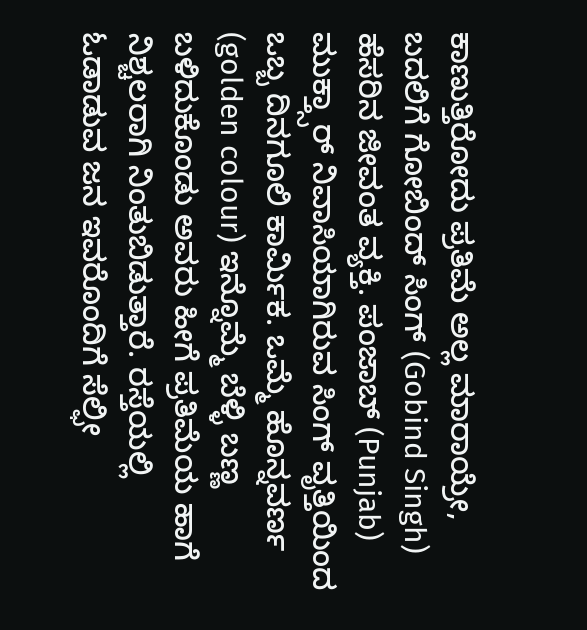ಕಾಣುತ್ತಿರೋದು ಪ್ರತಿಮೆ ಅಲ್ಲ ಮಾರಾಯ್ರೇ, ಬದಲಿಗೆ ಗೋಬಿಂದ್ ಸಿಂಗ್ (Gobind Singh) ಹೆಸರಿನ ಜೀವಂತ ವ್ಯಕ್ತಿ. ಪಂಜಾಬ್ (Punjab) ಮುಕ್ತ್ಸಾರ್ ನಿವಾಸಿಯಾಗಿರುವ ಸಿಂಗ್ ವೃತ್ತಿಯಿಂದ ಒಬ್ಬ ದಿನಗೂಲಿ ಕಾರ್ಮಿಕ. ಒಮ್ಮೆ ಹೊನ್ನವರ್ಣ (golden colour) ಇನ್ನೊಮ್ಮೆ ಬೆಳ್ಳಿ ಬಣ್ಣ ಬಳಿದುಕೊಂಡು ಅವರು ಹೀಗೆ ಪ್ರತಿಮೆಯ ಹಾಗೆ ನಿಶ್ಚಲರಾಗಿ ನಿಂತುಬಿಡುತ್ತಾರೆ. ರಸ್ತೆಯಲ್ಲಿ ಓಡಾಡುವ ಜನ ಇವರೊಂದಿಗೆ ಸೆಲ್ಫೀ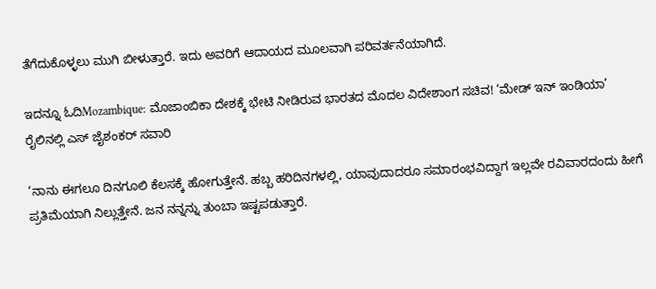ತೆಗೆದುಕೊಳ್ಳಲು ಮುಗಿ ಬೀಳುತ್ತಾರೆ. ಇದು ಅವರಿಗೆ ಆದಾಯದ ಮೂಲವಾಗಿ ಪರಿವರ್ತನೆಯಾಗಿದೆ.

ಇದನ್ನೂ ಓದಿMozambique: ಮೊಜಾಂಬಿಕಾ ದೇಶಕ್ಕೆ ಭೇಟಿ ನೀಡಿರುವ ಭಾರತದ ಮೊದಲ ವಿದೇಶಾಂಗ ಸಚಿವ! ‘ಮೇಡ್ ಇನ್ ಇಂಡಿಯಾ’ ರೈಲಿನಲ್ಲಿ ಎಸ್ ಜೈಶಂಕರ್ ಸವಾರಿ

‘ನಾನು ಈಗಲೂ ದಿನಗೂಲಿ ಕೆಲಸಕ್ಕೆ ಹೋಗುತ್ತೇನೆ. ಹಬ್ಬ ಹರಿದಿನಗಳಲ್ಲಿ, ಯಾವುದಾದರೂ ಸಮಾರಂಭವಿದ್ದಾಗ ಇಲ್ಲವೇ ರವಿವಾರದಂದು ಹೀಗೆ ಪ್ರತಿಮೆಯಾಗಿ ನಿಲ್ಲುತ್ತೇನೆ. ಜನ ನನ್ನನ್ನು ತುಂಬಾ ಇಷ್ಟಪಡುತ್ತಾರೆ.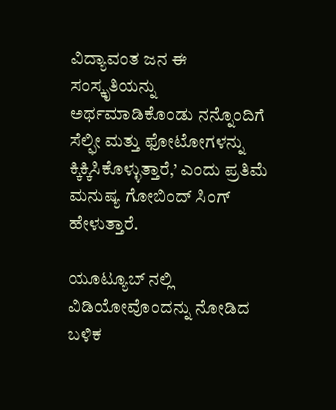ವಿದ್ಯಾವಂತ ಜನ ಈ ಸಂಸ್ಕೃತಿಯನ್ನು ಅರ್ಥಮಾಡಿಕೊಂಡು ನನ್ನೊಂದಿಗೆ ಸೆಲ್ಫೀ ಮತ್ತು ಫೋಟೋಗಳನ್ನು ಕ್ಕಿಕ್ಕಿಸಿಕೊಳ್ಳುತ್ತಾರೆ,’ ಎಂದು ಪ್ರತಿಮೆ ಮನುಷ್ಯ ಗೋಬಿಂದ್ ಸಿಂಗ್ ಹೇಳುತ್ತಾರೆ.

ಯೂಟ್ಯೂಬ್ ನಲ್ಲಿ ವಿಡಿಯೋವೊಂದನ್ನು ನೋಡಿದ ಬಳಿಕ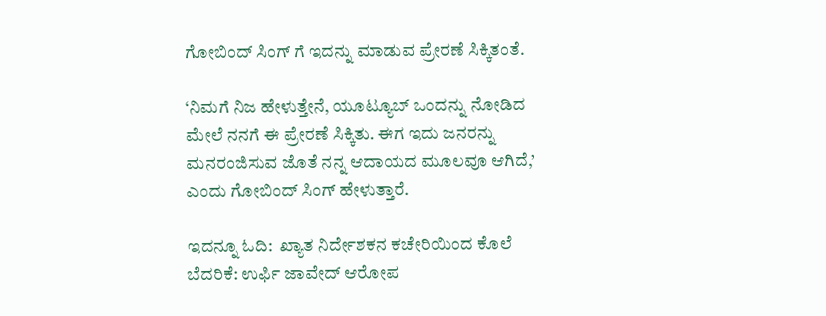ಗೋಬಿಂದ್ ಸಿಂಗ್ ಗೆ ಇದನ್ನು ಮಾಡುವ ಪ್ರೇರಣೆ ಸಿಕ್ಕಿತಂತೆ.

‘ನಿಮಗೆ ನಿಜ ಹೇಳುತ್ತೇನೆ, ಯೂಟ್ಯೂಬ್ ಒಂದನ್ನು ನೋಡಿದ ಮೇಲೆ ನನಗೆ ಈ ಪ್ರೇರಣೆ ಸಿಕ್ಕಿತು. ಈಗ ಇದು ಜನರನ್ನು ಮನರಂಜಿಸುವ ಜೊತೆ ನನ್ನ ಆದಾಯದ ಮೂಲವೂ ಆಗಿದೆ,’ ಎಂದು ಗೋಬಿಂದ್ ಸಿಂಗ್ ಹೇಳುತ್ತಾರೆ.

ಇದನ್ನೂ ಓದಿ:  ಖ್ಯಾತ ನಿರ್ದೇಶಕನ ಕಚೇರಿಯಿಂದ ಕೊಲೆ ಬೆದರಿಕೆ: ಉರ್ಫಿ ಜಾವೇದ್ ಆರೋಪ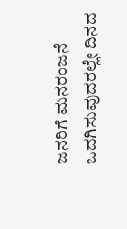ಜನರಿಗೆ ಮನರಂಜನೆ ಒದಗಿಸುವುದರಲ್ಲೇ ದಿನದ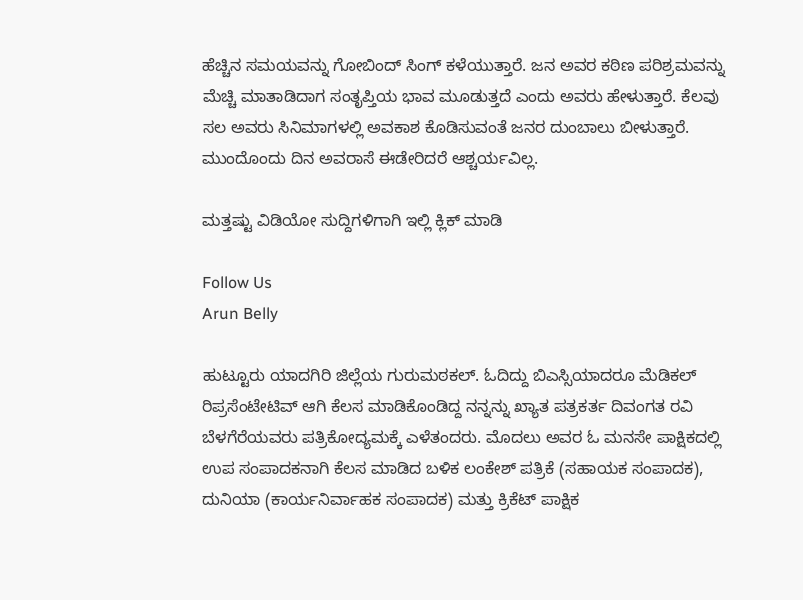ಹೆಚ್ಚಿನ ಸಮಯವನ್ನು ಗೋಬಿಂದ್ ಸಿಂಗ್ ಕಳೆಯುತ್ತಾರೆ. ಜನ ಅವರ ಕಠಿಣ ಪರಿಶ್ರಮವನ್ನು ಮೆಚ್ಚಿ ಮಾತಾಡಿದಾಗ ಸಂತೃಪ್ತಿಯ ಭಾವ ಮೂಡುತ್ತದೆ ಎಂದು ಅವರು ಹೇಳುತ್ತಾರೆ. ಕೆಲವು ಸಲ ಅವರು ಸಿನಿಮಾಗಳಲ್ಲಿ ಅವಕಾಶ ಕೊಡಿಸುವಂತೆ ಜನರ ದುಂಬಾಲು ಬೀಳುತ್ತಾರೆ. ಮುಂದೊಂದು ದಿನ ಅವರಾಸೆ ಈಡೇರಿದರೆ ಆಶ್ಚರ್ಯವಿಲ್ಲ.

ಮತ್ತಷ್ಟು ವಿಡಿಯೋ ಸುದ್ದಿಗಳಿಗಾಗಿ ಇಲ್ಲಿ ಕ್ಲಿಕ್ ಮಾಡಿ

Follow Us
Arun Belly

ಹುಟ್ಟೂರು ಯಾದಗಿರಿ ಜಿಲ್ಲೆಯ ಗುರುಮಠಕಲ್. ಓದಿದ್ದು ಬಿಎಸ್ಸಿಯಾದರೂ ಮೆಡಿಕಲ್ ರಿಪ್ರಸೆಂಟೇಟಿವ್ ಆಗಿ ಕೆಲಸ ಮಾಡಿಕೊಂಡಿದ್ದ ನನ್ನನ್ನು ಖ್ಯಾತ ಪತ್ರಕರ್ತ ದಿವಂಗತ ರವಿ ಬೆಳಗೆರೆಯವರು ಪತ್ರಿಕೋದ್ಯಮಕ್ಕೆ ಎಳೆತಂದರು. ಮೊದಲು ಅವರ ಓ ಮನಸೇ ಪಾಕ್ಷಿಕದಲ್ಲಿ ಉಪ ಸಂಪಾದಕನಾಗಿ ಕೆಲಸ ಮಾಡಿದ ಬಳಿಕ ಲಂಕೇಶ್ ಪತ್ರಿಕೆ (ಸಹಾಯಕ ಸಂಪಾದಕ), ದುನಿಯಾ (ಕಾರ್ಯನಿರ್ವಾಹಕ ಸಂಪಾದಕ) ಮತ್ತು ಕ್ರಿಕೆಟ್ ಪಾಕ್ಷಿಕ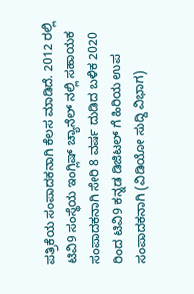ಪತ್ರಿಕೆಯ ಸಂಪಾದಕನಾಗಿ ಕೆಲಸ ಮಾಡಿದೆ. 2012 ರಲ್ಲಿ ಟಿವಿ9 ಸಂಸ್ಥೆಯ ಇಂಗ್ಲಿಷ್ ಚ್ಯಾನೆಲ್ ನಲ್ಲಿ ಸಹಾಯಕ ಸಂಪಾದಕನಾಗಿ ಸೇರಿ 8 ವರ್ಷ ದುಡಿದ ಬಳಿಕ 2020 ರಿಂದ ಟಿವಿ9 ಕನ್ನಡ ಡಿಜಿಟಲ್ ಗೆ ಹಿರಿಯ ಉಪ ಸಂಪಾದಕನಾಗಿ (ವಿಡಿಯೋ ಸುದ್ದಿ ವಿಭಾಗ)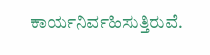ಕಾರ್ಯನಿರ್ವಹಿಸುತ್ತಿರುವೆ.